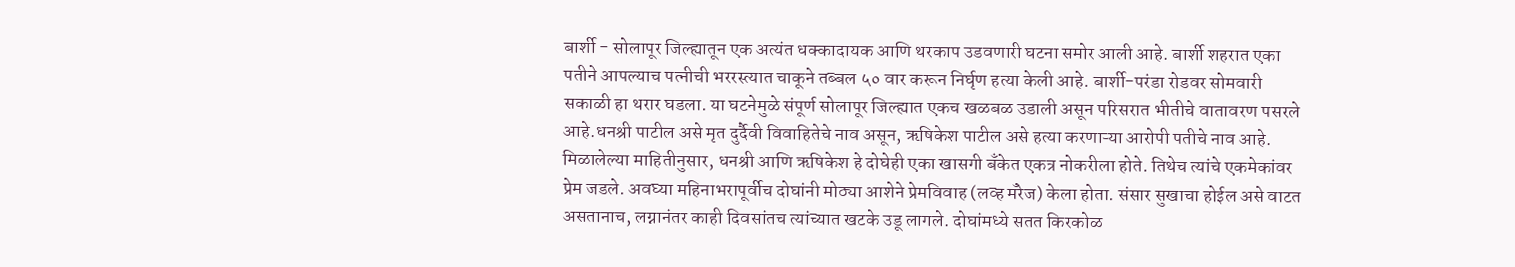बार्शी - सोलापूर जिल्ह्यातून एक अत्यंत धक्कादायक आणि थरकाप उडवणारी घटना समोर आली आहे. बार्शी शहरात एका पतीने आपल्याच पत्नीची भररस्त्यात चाकूने तब्बल ५० वार करून निर्घृण हत्या केली आहे. बार्शी-परंडा रोडवर सोमवारी सकाळी हा थरार घडला. या घटनेमुळे संपूर्ण सोलापूर जिल्ह्यात एकच खळबळ उडाली असून परिसरात भीतीचे वातावरण पसरले आहे.धनश्री पाटील असे मृत दुर्दैवी विवाहितेचे नाव असून, ऋषिकेश पाटील असे हत्या करणाऱ्या आरोपी पतीचे नाव आहे.
मिळालेल्या माहितीनुसार, धनश्री आणि ऋषिकेश हे दोघेही एका खासगी बँकेत एकत्र नोकरीला होते. तिथेच त्यांचे एकमेकांवर प्रेम जडले. अवघ्या महिनाभरापूर्वीच दोघांनी मोठ्या आशेने प्रेमविवाह (लव्ह मॅरेज) केला होता. संसार सुखाचा होईल असे वाटत असतानाच, लग्नानंतर काही दिवसांतच त्यांच्यात खटके उडू लागले. दोघांमध्ये सतत किरकोळ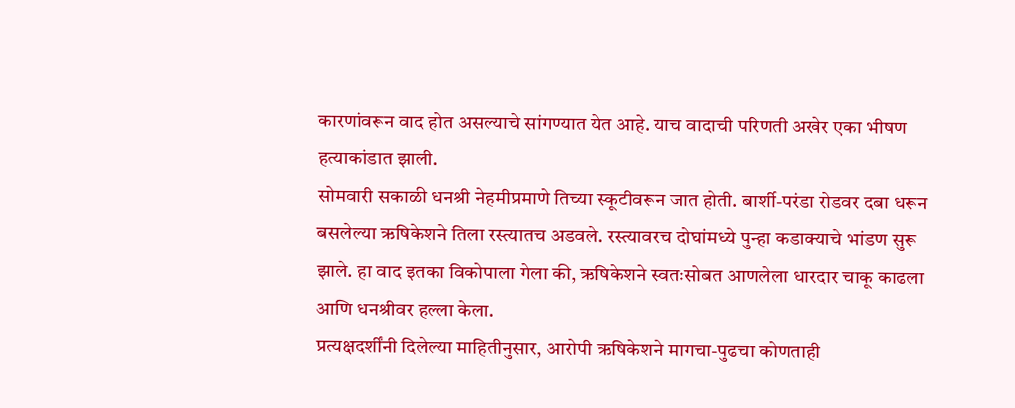कारणांवरून वाद होत असल्याचे सांगण्यात येत आहे. याच वादाची परिणती अखेर एका भीषण हत्याकांडात झाली.
सोमवारी सकाळी धनश्री नेहमीप्रमाणे तिच्या स्कूटीवरून जात होती. बार्शी-परंडा रोडवर दबा धरून बसलेल्या ऋषिकेशने तिला रस्त्यातच अडवले. रस्त्यावरच दोघांमध्ये पुन्हा कडाक्याचे भांडण सुरू झाले. हा वाद इतका विकोपाला गेला की, ऋषिकेशने स्वतःसोबत आणलेला धारदार चाकू काढला आणि धनश्रीवर हल्ला केला.
प्रत्यक्षदर्शींनी दिलेल्या माहितीनुसार, आरोपी ऋषिकेशने मागचा-पुढचा कोणताही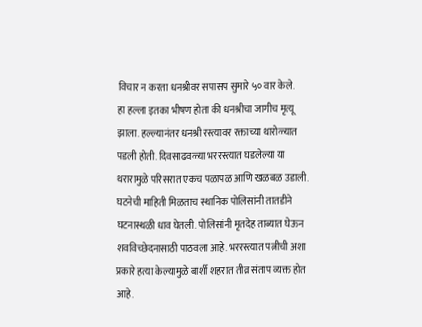विचार न करता धनश्रीवर सपासप सुमारे ५० वार केले.
हा हल्ला इतका भीषण होता की धनश्रीचा जागीच मृत्यू झाला. हल्ल्यानंतर धनश्री रस्त्यावर रक्ताच्या थारोळ्यात पडली होती. दिवसाढवळ्या भररस्त्यात घडलेल्या या थरारामुळे परिसरात एकच पळापळ आणि खळबळ उडाली.
घटनेची माहिती मिळताच स्थानिक पोलिसांनी तातडीने घटनास्थळी धाव घेतली. पोलिसांनी मृतदेह ताब्यात घेऊन शवविच्छेदनासाठी पाठवला आहे. भररस्त्यात पत्नीची अशा प्रकारे हत्या केल्यामुळे बार्शी शहरात तीव्र संताप व्यक्त होत आहे.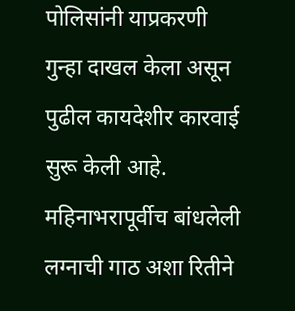पोलिसांनी याप्रकरणी गुन्हा दाखल केला असून पुढील कायदेशीर कारवाई सुरू केली आहे. महिनाभरापूर्वीच बांधलेली लग्नाची गाठ अशा रितीने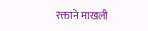रक्ताने माखली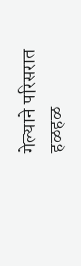गेल्याने परिसरात हळहळ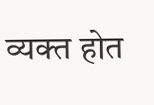व्यक्त होत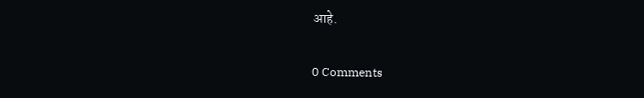आहे.

0 Comments